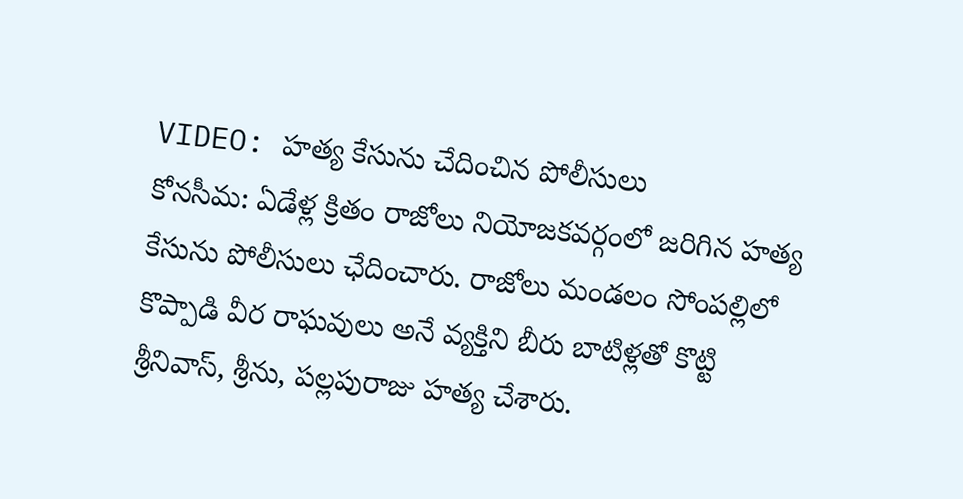VIDEO: హత్య కేసును చేదించిన పోలీసులు
కోనసీమ: ఏడేళ్ల క్రితం రాజోలు నియోజకవర్గంలో జరిగిన హత్య కేసును పోలీసులు ఛేదించారు. రాజోలు మండలం సోంపల్లిలో కొప్పాడి వీర రాఘవులు అనే వ్యక్తిని బీరు బాటిళ్లతో కొట్టి శ్రీనివాస్, శ్రీను, పల్లపురాజు హత్య చేశారు.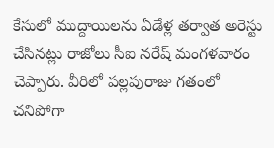కేసులో ముద్దాయిలను ఏడేళ్ల తర్వాత అరెస్టు చేసినట్లు రాజోలు సీఐ నరేష్ మంగళవారం చెప్పారు. వీరిలో పల్లపురాజు గతంలో చనిపోగా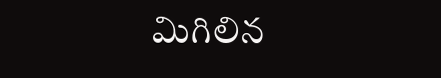మిగిలిన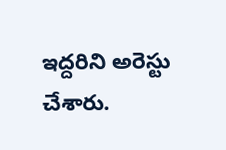ఇద్దరిని అరెస్టు చేశారు.